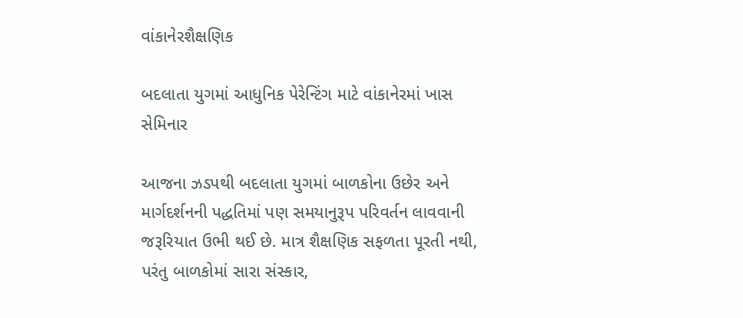વાંકાનેરશૈક્ષણિક

બદલાતા યુગમાં આધુનિક પેરેન્ટિંગ માટે વાંકાનેરમાં ખાસ સેમિનાર

આજના ઝડપથી બદલાતા યુગમાં બાળકોના ઉછેર અને માર્ગદર્શનની પદ્ધતિમાં પણ સમયાનુરૂપ પરિવર્તન લાવવાની જરૂરિયાત ઉભી થઈ છે. માત્ર શૈક્ષણિક સફળતા પૂરતી નથી, પરંતુ બાળકોમાં સારા સંસ્કાર,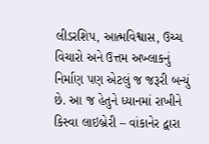લીડરશિપ, આત્મવિશ્વાસ, ઉચ્ચ વિચારો અને ઉત્તમ અખ્લાકનું નિર્માણ પણ એટલું જ જરૂરી બન્યું છે. આ જ હેતુને ધ્યાનમાં રાખીને કિસ્વા લાઇબ્રેરી – વાંકાનેર દ્વારા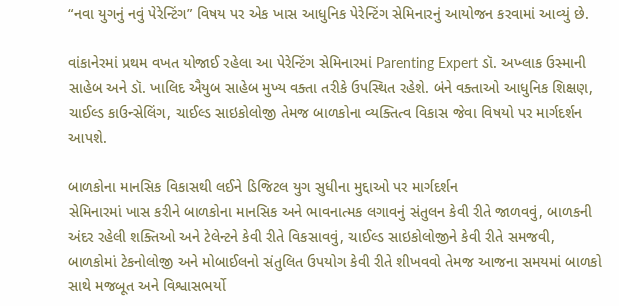“નવા યુગનું નવું પેરેન્ટિંગ” વિષય પર એક ખાસ આધુનિક પેરેન્ટિંગ સેમિનારનું આયોજન કરવામાં આવ્યું છે.

વાંકાનેરમાં પ્રથમ વખત યોજાઈ રહેલા આ પેરેન્ટિંગ સેમિનારમાં Parenting Expert ડૉ. અખ્લાક ઉસ્માની સાહેબ અને ડૉ. ખાલિદ ઐયુબ સાહેબ મુખ્ય વક્તા તરીકે ઉપસ્થિત રહેશે. બંને વક્તાઓ આધુનિક શિક્ષણ, ચાઈલ્ડ કાઉન્સેલિંગ, ચાઈલ્ડ સાઇકોલોજી તેમજ બાળકોના વ્યક્તિત્વ વિકાસ જેવા વિષયો પર માર્ગદર્શન આપશે.

બાળકોના માનસિક વિકાસથી લઈને ડિજિટલ યુગ સુધીના મુદ્દાઓ પર માર્ગદર્શન
સેમિનારમાં ખાસ કરીને બાળકોના માનસિક અને ભાવનાત્મક લગાવનું સંતુલન કેવી રીતે જાળવવું, બાળકની અંદર રહેલી શક્તિઓ અને ટેલેન્ટને કેવી રીતે વિકસાવવું, ચાઈલ્ડ સાઇકોલોજીને કેવી રીતે સમજવી, બાળકોમાં ટેકનોલોજી અને મોબાઈલનો સંતુલિત ઉપયોગ કેવી રીતે શીખવવો તેમજ આજના સમયમાં બાળકો સાથે મજબૂત અને વિશ્વાસભર્યો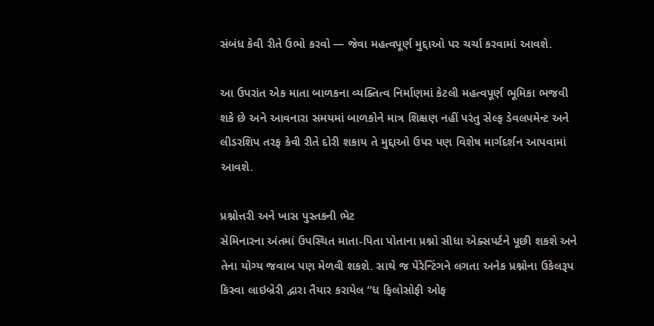સંબંધ કેવી રીતે ઉભો કરવો — જેવા મહત્વપૂર્ણ મુદ્દાઓ પર ચર્ચા કરવામાં આવશે.

આ ઉપરાંત એક માતા બાળકના વ્યક્તિત્વ નિર્માણમાં કેટલી મહત્વપૂર્ણ ભૂમિકા ભજવી શકે છે અને આવનારા સમયમાં બાળકોને માત્ર શિક્ષણ નહીં પરંતુ સેલ્ફ ડેવલપમેન્ટ અને લીડરશિપ તરફ કેવી રીતે દોરી શકાય તે મુદ્દાઓ ઉપર પણ વિશેષ માર્ગદર્શન આપવામાં આવશે.

પ્રશ્નોત્તરી અને ખાસ પુસ્તકની ભેટ
સેમિનારના અંતમાં ઉપસ્થિત માતા-પિતા પોતાના પ્રશ્નો સીધા એક્સપર્ટને પૂછી શકશે અને તેના યોગ્ય જવાબ પણ મેળવી શકશે. સાથે જ પેરેન્ટિંગને લગતા અનેક પ્રશ્નોના ઉકેલરૂપ કિસ્વા લાઇબ્રેરી દ્વારા તૈયાર કરાયેલ “ધ ફિલોસોફી ઓફ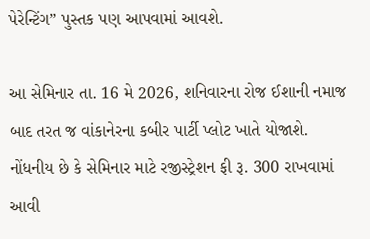પેરેન્ટિંગ” પુસ્તક પણ આપવામાં આવશે.

આ સેમિનાર તા. 16 મે 2026, શનિવારના રોજ ઈશાની નમાજ બાદ તરત જ વાંકાનેરના કબીર પાર્ટી પ્લોટ ખાતે યોજાશે. નોંધનીય છે કે સેમિનાર માટે રજીસ્ટ્રેશન ફી રૂ. 300 રાખવામાં આવી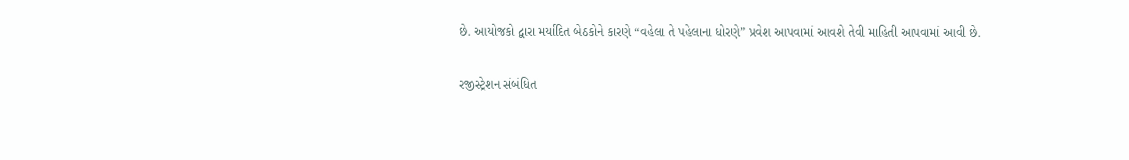છે. આયોજકો દ્વારા મર્યાદિત બેઠકોને કારણે “વહેલા તે પહેલાના ધોરણે” પ્રવેશ આપવામાં આવશે તેવી માહિતી આપવામાં આવી છે.

રજીસ્ટ્રેશન સંબંધિત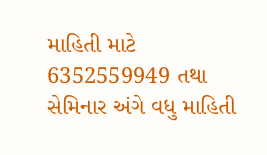માહિતી માટે 6352559949 તથા સેમિનાર અંગે વધુ માહિતી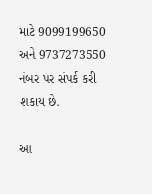માટે 9099199650 અને 9737273550 નંબર પર સંપર્ક કરી શકાય છે.

આ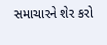સમાચારને શેર કરો